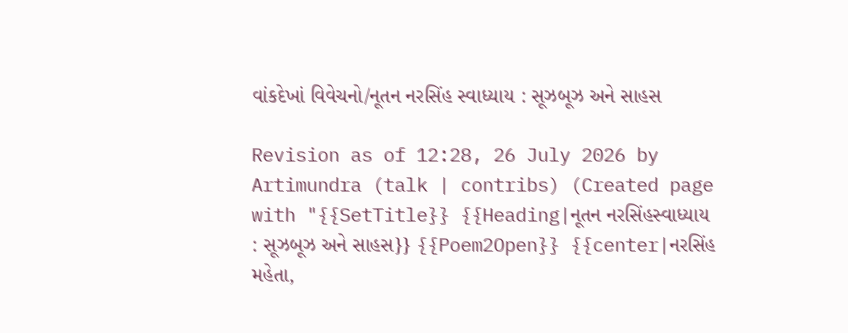વાંકદેખાં વિવેચનો/નૂતન નરસિંહ સ્વાધ્યાય : સૂઝબૂઝ અને સાહસ

Revision as of 12:28, 26 July 2026 by Artimundra (talk | contribs) (Created page with "{{SetTitle}} {{Heading|નૂતન નરસિંહસ્વાધ્યાય : સૂઝબૂઝ અને સાહસ}} {{Poem2Open}} {{center|નરસિંહ મહેતા,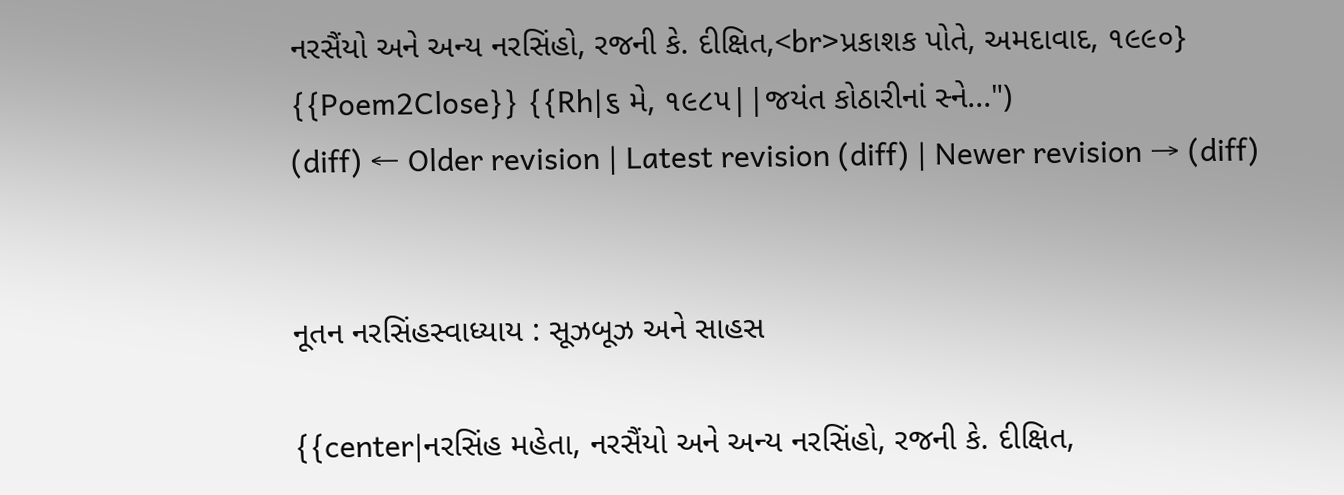નરસૈંયો અને અન્ય નરસિંહો, રજની કે. દીક્ષિત,<br>પ્રકાશક પોતે, અમદાવાદ, ૧૯૯૦} {{Poem2Close}} {{Rh|૬ મે, ૧૯૮૫||જયંત કોઠારીનાં સ્ને...")
(diff) ← Older revision | Latest revision (diff) | Newer revision → (diff)


નૂતન નરસિંહસ્વાધ્યાય : સૂઝબૂઝ અને સાહસ

{{center|નરસિંહ મહેતા, નરસૈંયો અને અન્ય નરસિંહો, રજની કે. દીક્ષિત,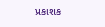પ્રકાશક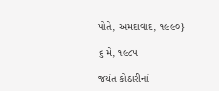પોતે, અમદાવાદ, ૧૯૯૦}

૬ મે, ૧૯૮૫

જયંત કોઠારીનાં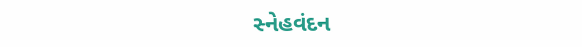સ્નેહવંદન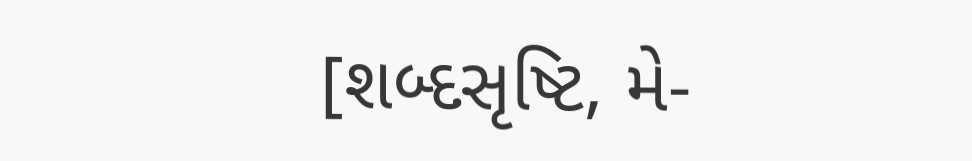[શબ્દસૃષ્ટિ, મે-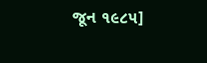જૂન ૧૯૮૫]